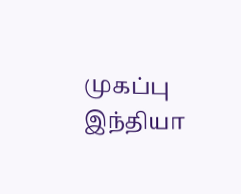முகப்பு
இந்தியா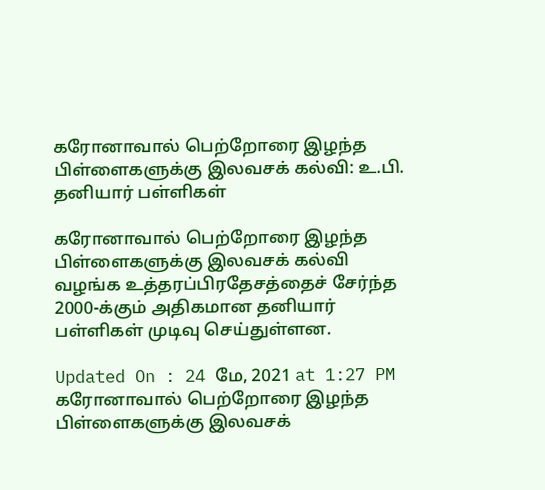கரோனாவால் பெற்றோரை இழந்த பிள்ளைகளுக்கு இலவசக் கல்வி: உ.பி. தனியார் பள்ளிகள்

கரோனாவால் பெற்றோரை இழந்த பிள்ளைகளுக்கு இலவசக் கல்வி வழங்க உத்தரப்பிரதேசத்தைச் சேர்ந்த 2000-க்கும் அதிகமான தனியார் பள்ளிகள் முடிவு செய்துள்ளன.

Updated On : 24 மே, 2021 at 1:27 PM
கரோனாவால் பெற்றோரை இழந்த பிள்ளைகளுக்கு இலவசக்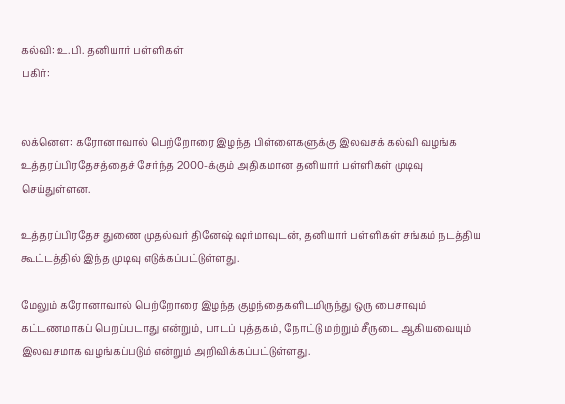கல்வி: உ.பி. தனியார் பள்ளிகள்
பகிர்:


லக்னௌ: கரோனாவால் பெற்றோரை இழந்த பிள்ளைகளுக்கு இலவசக் கல்வி வழங்க உத்தரப்பிரதேசத்தைச் சேர்ந்த 2000-க்கும் அதிகமான தனியார் பள்ளிகள் முடிவு செய்துள்ளன.

உத்தரப்பிரதேச துணை முதல்வர் தினேஷ் ஷர்மாவுடன், தனியார் பள்ளிகள் சங்கம் நடத்திய கூட்டத்தில் இந்த முடிவு எடுக்கப்பட்டுள்ளது.

மேலும் கரோனாவால் பெற்றோரை இழந்த குழந்தைகளிடமிருந்து ஒரு பைசாவும் கட்டணமாகப் பெறப்படாது என்றும், பாடப் புத்தகம், நோட்டு மற்றும் சீருடை ஆகியவையும் இலவசமாக வழங்கப்படும் என்றும் அறிவிக்கப்பட்டுள்ளது.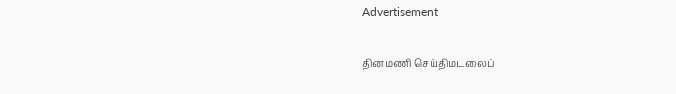Advertisement

தினமணி செய்திமடலைப்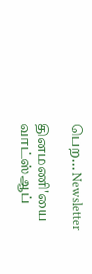பெற... Newsletter

தினமணி'யை வாட்ஸ்ஆப்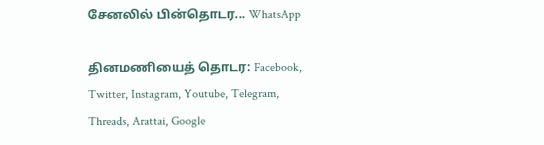சேனலில் பின்தொடர... WhatsApp

தினமணியைத் தொடர: Facebook, Twitter, Instagram, Youtube, Telegram, Threads, Arattai, Google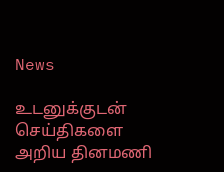News

உடனுக்குடன் செய்திகளை அறிய தினமணி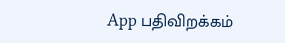App பதிவிறக்கம்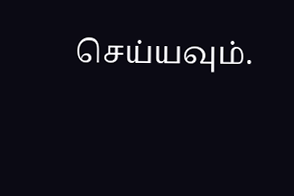செய்யவும்.